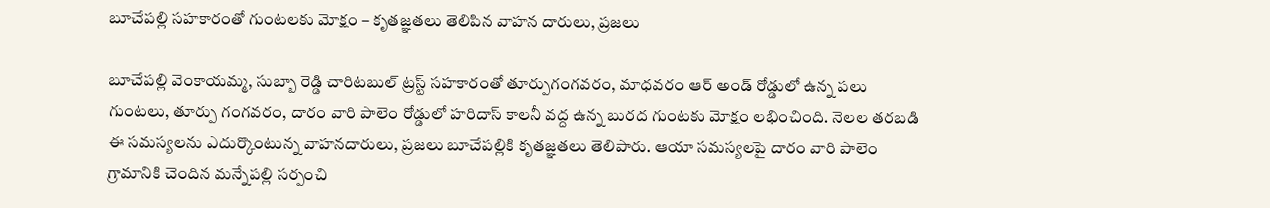బూచేపల్లి సహకారంతో గుంటలకు మోక్షం – కృతజ్ఞతలు తెలిపిన వాహన దారులు, ప్రజలు

బూచేపల్లి వెంకాయమ్మ, సుబ్బా రెడ్డి చారిటబుల్ ట్రస్ట్ సహకారంతో తూర్పుగంగవరం, మాధవరం ఆర్ అండ్ రోడ్డులో ఉన్న పలు గుంటలు, తూర్పు గంగవరం, దారం వారి పాలెం రోడ్డులో హరిదాస్ కాలనీ వద్ద ఉన్న బురద గుంటకు మోక్షం లభించింది. నెలల తరబడి ఈ సమస్యలను ఎదుర్కొంటున్న వాహనదారులు, ప్రజలు బూచేపల్లికి కృతజ్ఞతలు తెలిపారు. ఆయా సమస్యలపై దారం వారి పాలెం గ్రామానికి చెందిన మన్నేపల్లి సర్పంచి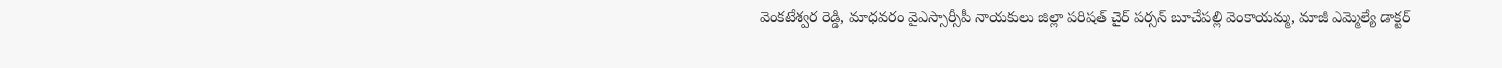వెంకటేశ్వర రెడ్డి, మాధవరం వైఎస్సార్సీపీ నాయకులు జిల్లా పరిషత్ చైర్ పర్సన్ బూచేపల్లి వెంకాయమ్మ, మాజీ ఎమ్మెల్యే డాక్టర్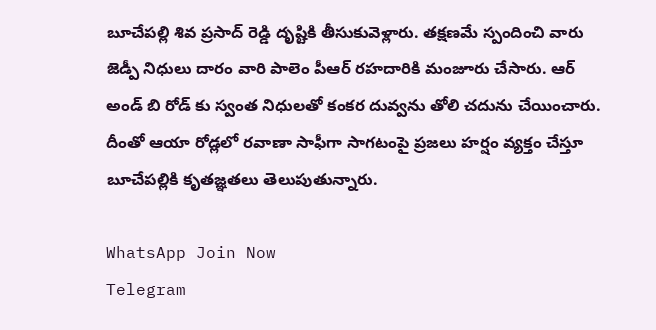బూచేపల్లి శివ ప్రసాద్ రెడ్డి దృష్టికి తీసుకువెళ్లారు. తక్షణమే స్పందించి వారు జెడ్పీ నిధులు దారం వారి పాలెం పీఆర్ రహదారికి మంజూరు చేసారు. ఆర్ అండ్ బి రోడ్ కు స్వంత నిధులతో కంకర దువ్వను తోలి చదును చేయించారు. దీంతో ఆయా రోడ్లలో రవాణా సాఫీగా సాగటంపై ప్రజలు హర్షం వ్యక్తం చేస్తూ బూచేపల్లికి కృతజ్ఞతలు తెలుపుతున్నారు.

WhatsApp Join Now
Telegram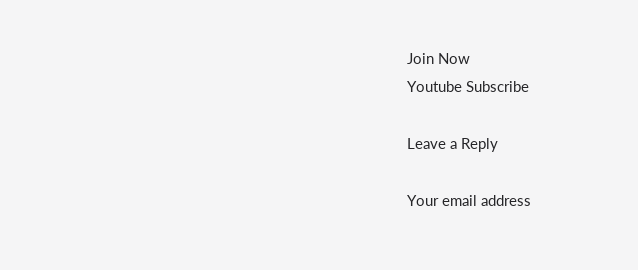Join Now
Youtube Subscribe

Leave a Reply

Your email address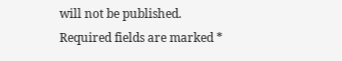will not be published. Required fields are marked *